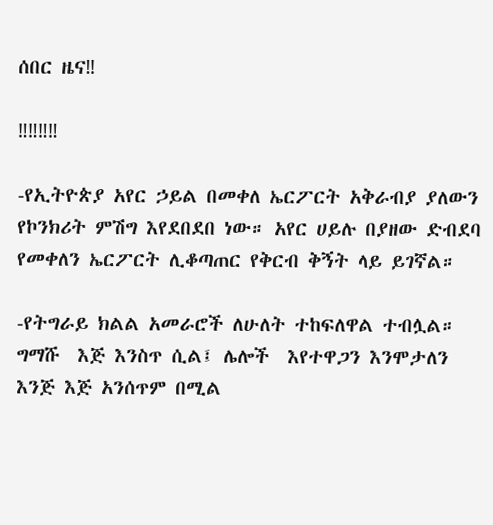ሰበር ዜና‼

‼‼‼‼

-የኢትዮጵያ አየር ኃይል በመቀለ ኤርፖርት አቅራብያ ያለውን የኮንክሪት ምሽግ እየደበደበ ነው። አየር ሀይሉ በያዘው ድብደባ የመቀለን ኤርፖርት ሊቆጣጠር የቅርብ ቅኝት ላይ ይገኛል።

-የትግራይ ክልል አመራሮች ለሁለት ተከፍለዋል ተብሏል።  ግማሹ  እጅ እንስጥ ሲል፤ ሌሎች  እየተዋጋን እንሞታለን እንጅ እጅ አንሰጥም በሚል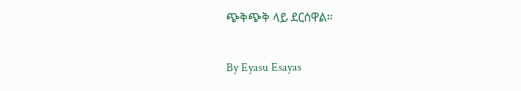ጭቅጭቅ ላይ ደርሰዋል።

By Eyasu Esayas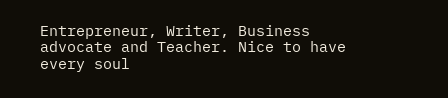Entrepreneur, Writer, Business advocate and Teacher. Nice to have every soul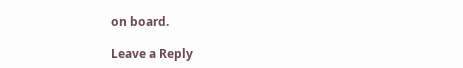on board.

Leave a Reply